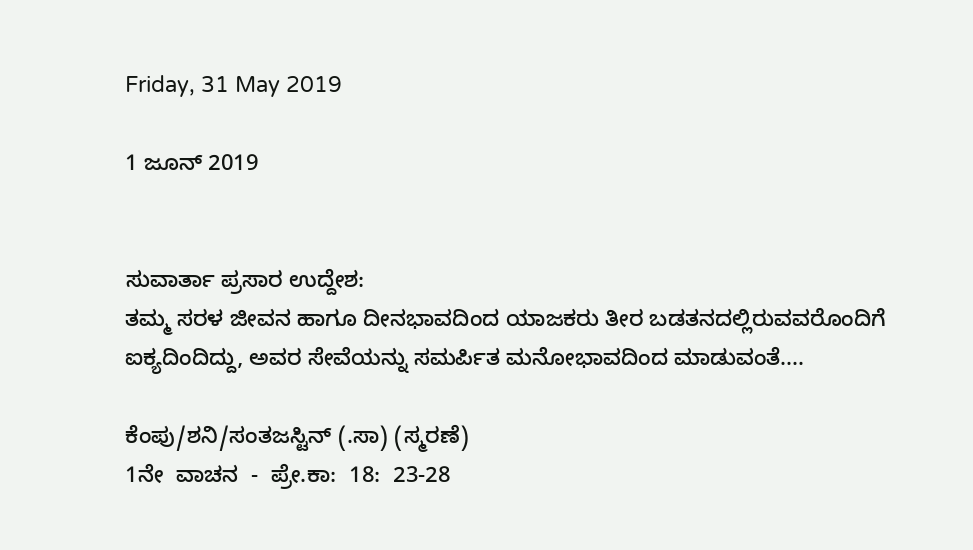Friday, 31 May 2019

1 ಜೂನ್ 2019


ಸುವಾರ್ತಾ ಪ್ರಸಾರ ಉದ್ದೇಶ:
ತಮ್ಮ ಸರಳ ಜೀವನ ಹಾಗೂ ದೀನಭಾವದಿಂದ ಯಾಜಕರು ತೀರ ಬಡತನದಲ್ಲಿರುವವರೊಂದಿಗೆ ಐಕ್ಯದಿಂದಿದ್ದು, ಅವರ ಸೇವೆಯನ್ನು ಸಮರ್ಪಿತ ಮನೋಭಾವದಿಂದ ಮಾಡುವಂತೆ....

ಕೆಂಪು/ಶನಿ/ಸಂತಜಸ್ಟಿನ್ (.ಸಾ) (ಸ್ಮರಣೆ)
1ನೇ  ವಾಚನ  -  ಪ್ರೇ.ಕಾ:  18:  23-28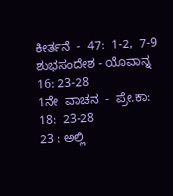ಕೀರ್ತನೆ  -  47:  1-2,  7-9
ಶುಭಸಂದೇಶ - ಯೊವಾನ್ನ 16: 23-28
1ನೇ  ವಾಚನ  -  ಪ್ರೇ.ಕಾ:  18:  23-28
23 : ಅಲ್ಲಿ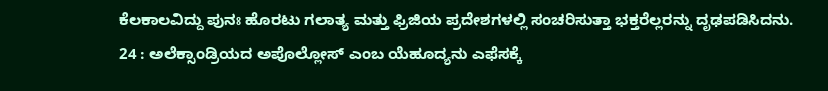ಕೆಲಕಾಲವಿದ್ದು ಪುನಃ ಹೊರಟು ಗಲಾತ್ಯ ಮತ್ತು ಫ್ರಿಜಿಯ ಪ್ರದೇಶಗಳಲ್ಲಿ ಸಂಚರಿಸುತ್ತಾ ಭಕ್ತರೆಲ್ಲರನ್ನು ದೃಢಪಡಿಸಿದನು.
24 : ಅಲೆಕ್ಸಾಂಡ್ರಿಯದ ಅಪೊಲ್ಲೋಸ್ ಎಂಬ ಯೆಹೂದ್ಯನು ಎಫೆಸಕ್ಕೆ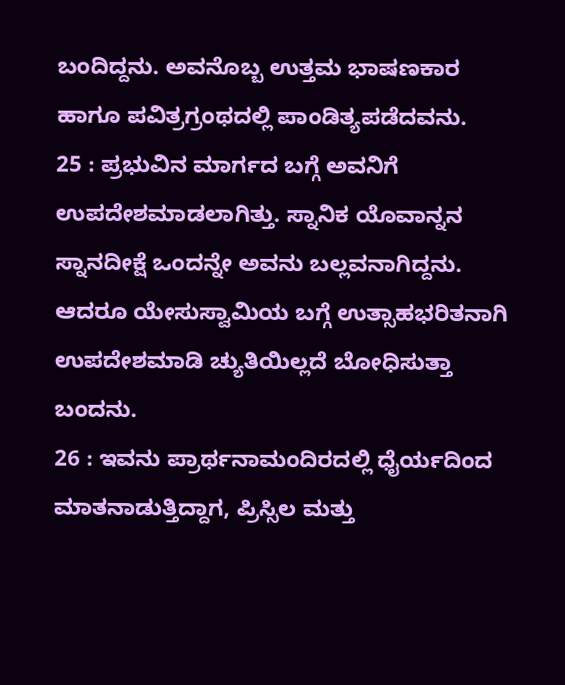ಬಂದಿದ್ದನು. ಅವನೊಬ್ಬ ಉತ್ತಮ ಭಾಷಣಕಾರ ಹಾಗೂ ಪವಿತ್ರಗ್ರಂಥದಲ್ಲಿ ಪಾಂಡಿತ್ಯಪಡೆದವನು.
25 : ಪ್ರಭುವಿನ ಮಾರ್ಗದ ಬಗ್ಗೆ ಅವನಿಗೆ ಉಪದೇಶಮಾಡಲಾಗಿತ್ತು. ಸ್ನಾನಿಕ ಯೊವಾನ್ನನ ಸ್ನಾನದೀಕ್ಷೆ ಒಂದನ್ನೇ ಅವನು ಬಲ್ಲವನಾಗಿದ್ದನು. ಆದರೂ ಯೇಸುಸ್ವಾಮಿಯ ಬಗ್ಗೆ ಉತ್ಸಾಹಭರಿತನಾಗಿ ಉಪದೇಶಮಾಡಿ ಚ್ಯುತಿಯಿಲ್ಲದೆ ಬೋಧಿಸುತ್ತಾ ಬಂದನು.
26 : ಇವನು ಪ್ರಾರ್ಥನಾಮಂದಿರದಲ್ಲಿ ಧೈರ್ಯದಿಂದ ಮಾತನಾಡುತ್ತಿದ್ದಾಗ, ಪ್ರಿಸ್ಸಿಲ ಮತ್ತು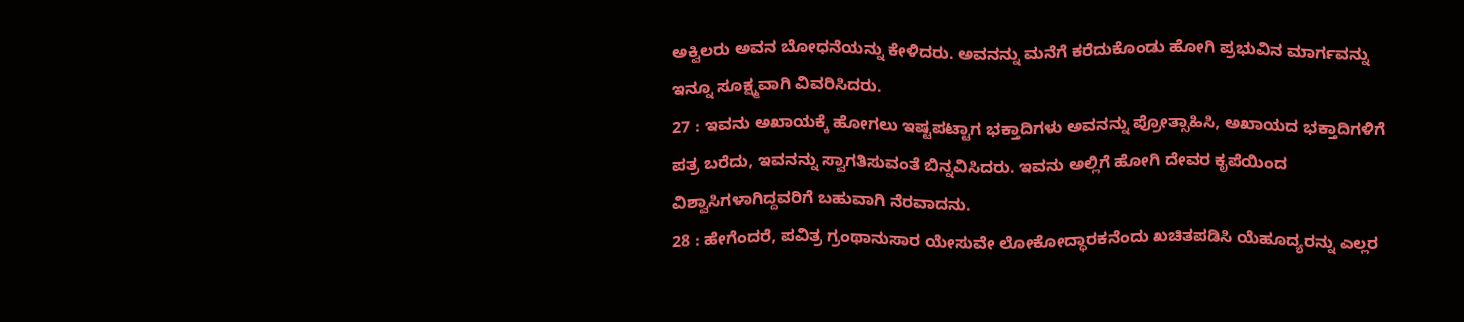ಅಕ್ವಿಲರು ಅವನ ಬೋಧನೆಯನ್ನು ಕೇಳಿದರು. ಅವನನ್ನು ಮನೆಗೆ ಕರೆದುಕೊಂಡು ಹೋಗಿ ಪ್ರಭುವಿನ ಮಾರ್ಗವನ್ನು ಇನ್ನೂ ಸೂಕ್ಷ್ಮವಾಗಿ ವಿವರಿಸಿದರು.
27 : ಇವನು ಅಖಾಯಕ್ಕೆ ಹೋಗಲು ಇಷ್ಟಪಟ್ಟಾಗ ಭಕ್ತಾದಿಗಳು ಅವನನ್ನು ಪ್ರೋತ್ಸಾಹಿಸಿ, ಅಖಾಯದ ಭಕ್ತಾದಿಗಳಿಗೆ ಪತ್ರ ಬರೆದು, ಇವನನ್ನು ಸ್ವಾಗತಿಸುವಂತೆ ಬಿನ್ನವಿಸಿದರು. ಇವನು ಅಲ್ಲಿಗೆ ಹೋಗಿ ದೇವರ ಕೃಪೆಯಿಂದ ವಿಶ್ವಾಸಿಗಳಾಗಿದ್ದವರಿಗೆ ಬಹುವಾಗಿ ನೆರವಾದನು.
28 : ಹೇಗೆಂದರೆ, ಪವಿತ್ರ ಗ್ರಂಥಾನುಸಾರ ಯೇಸುವೇ ಲೋಕೋದ್ಧಾರಕನೆಂದು ಖಚಿತಪಡಿಸಿ ಯೆಹೂದ್ಯರನ್ನು ಎಲ್ಲರ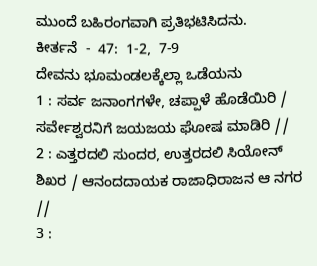ಮುಂದೆ ಬಹಿರಂಗವಾಗಿ ಪ್ರತಿಭಟಿಸಿದನು.
ಕೀರ್ತನೆ  -  47:  1-2,  7-9
ದೇವನು ಭೂಮಂಡಲಕ್ಕೆಲ್ಲಾ ಒಡೆಯನು
1 : ಸರ್ವ ಜನಾಂಗಗಳೇ, ಚಪ್ಪಾಳೆ ಹೊಡೆಯಿರಿ / ಸರ್ವೇಶ್ವರನಿಗೆ ಜಯಜಯ ಘೋಷ ಮಾಡಿರಿ //
2 : ಎತ್ತರದಲಿ ಸುಂದರ, ಉತ್ತರದಲಿ ಸಿಯೋನ್ ಶಿಖರ / ಆನಂದದಾಯಕ ರಾಜಾಧಿರಾಜನ ಆ ನಗರ //
3 :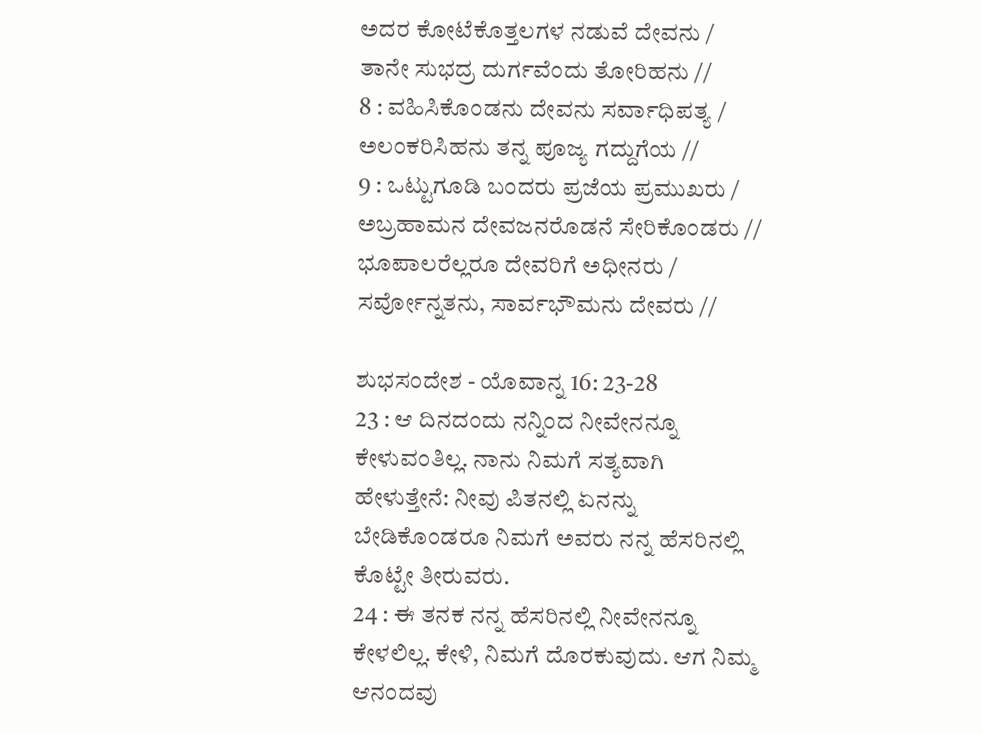ಅದರ ಕೋಟೆಕೊತ್ತಲಗಳ ನಡುವೆ ದೇವನು / ತಾನೇ ಸುಭದ್ರ ದುರ್ಗವೆಂದು ತೋರಿಹನು //
8 : ವಹಿಸಿಕೊಂಡನು ದೇವನು ಸರ್ವಾಧಿಪತ್ಯ / ಅಲಂಕರಿಸಿಹನು ತನ್ನ ಪೂಜ್ಯ ಗದ್ದುಗೆಯ //
9 : ಒಟ್ಟುಗೂಡಿ ಬಂದರು ಪ್ರಜೆಯ ಪ್ರಮುಖರು / ಅಬ್ರಹಾಮನ ದೇವಜನರೊಡನೆ ಸೇರಿಕೊಂಡರು // ಭೂಪಾಲರೆಲ್ಲರೂ ದೇವರಿಗೆ ಅಧೀನರು / ಸರ್ವೋನ್ನತನು, ಸಾರ್ವಭೌಮನು ದೇವರು //

ಶುಭಸಂದೇಶ - ಯೊವಾನ್ನ 16: 23-28
23 : ಆ ದಿನದಂದು ನನ್ನಿಂದ ನೀವೇನನ್ನೂ ಕೇಳುವಂತಿಲ್ಲ. ನಾನು ನಿಮಗೆ ಸತ್ಯವಾಗಿ ಹೇಳುತ್ತೇನೆ: ನೀವು ಪಿತನಲ್ಲಿ ಏನನ್ನು ಬೇಡಿಕೊಂಡರೂ ನಿಮಗೆ ಅವರು ನನ್ನ ಹೆಸರಿನಲ್ಲಿ ಕೊಟ್ಟೇ ತೀರುವರು.
24 : ಈ ತನಕ ನನ್ನ ಹೆಸರಿನಲ್ಲಿ ನೀವೇನನ್ನೂ ಕೇಳಲಿಲ್ಲ. ಕೇಳಿ, ನಿಮಗೆ ದೊರಕುವುದು. ಆಗ ನಿಮ್ಮ ಆನಂದವು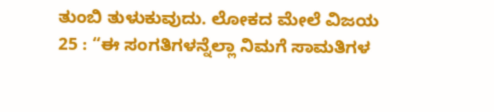ತುಂಬಿ ತುಳುಕುವುದು. ಲೋಕದ ಮೇಲೆ ವಿಜಯ
25 : “ಈ ಸಂಗತಿಗಳನ್ನೆಲ್ಲಾ ನಿಮಗೆ ಸಾಮತಿಗಳ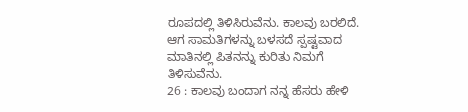ರೂಪದಲ್ಲಿ ತಿಳಿಸಿರುವೆನು. ಕಾಲವು ಬರಲಿದೆ. ಆಗ ಸಾಮತಿಗಳನ್ನು ಬಳಸದೆ ಸ್ಪಷ್ಟವಾದ ಮಾತಿನಲ್ಲಿ ಪಿತನನ್ನು ಕುರಿತು ನಿಮಗೆ ತಿಳಿಸುವೆನು.
26 : ಕಾಲವು ಬಂದಾಗ ನನ್ನ ಹೆಸರು ಹೇಳಿ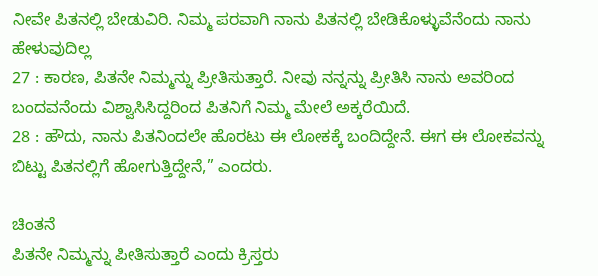ನೀವೇ ಪಿತನಲ್ಲಿ ಬೇಡುವಿರಿ. ನಿಮ್ಮ ಪರವಾಗಿ ನಾನು ಪಿತನಲ್ಲಿ ಬೇಡಿಕೊಳ್ಳುವೆನೆಂದು ನಾನು ಹೇಳುವುದಿಲ್ಲ
27 : ಕಾರಣ, ಪಿತನೇ ನಿಮ್ಮನ್ನು ಪ್ರೀತಿಸುತ್ತಾರೆ. ನೀವು ನನ್ನನ್ನು ಪ್ರೀತಿಸಿ ನಾನು ಅವರಿಂದ ಬಂದವನೆಂದು ವಿಶ್ವಾಸಿಸಿದ್ದರಿಂದ ಪಿತನಿಗೆ ನಿಮ್ಮ ಮೇಲೆ ಅಕ್ಕರೆಯಿದೆ.
28 : ಹೌದು, ನಾನು ಪಿತನಿಂದಲೇ ಹೊರಟು ಈ ಲೋಕಕ್ಕೆ ಬಂದಿದ್ದೇನೆ. ಈಗ ಈ ಲೋಕವನ್ನು ಬಿಟ್ಟು ಪಿತನಲ್ಲಿಗೆ ಹೋಗುತ್ತಿದ್ದೇನೆ,” ಎಂದರು.

ಚಿಂತನೆ
ಪಿತನೇ ನಿಮ್ಮನ್ನು ಪೀತಿಸುತ್ತಾರೆ ಎಂದು ಕ್ರಿಸ್ತರು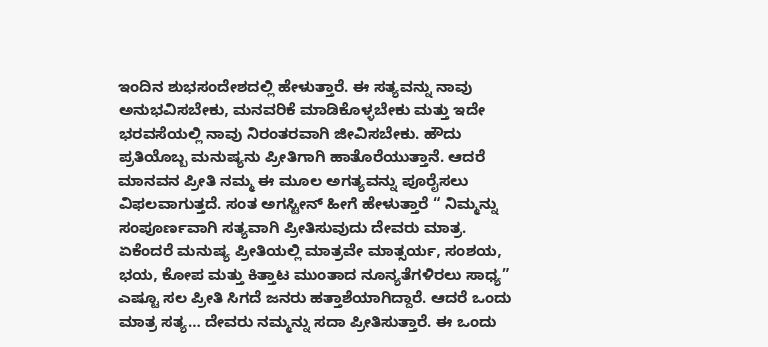ಇಂದಿನ ಶುಭಸಂದೇಶದಲ್ಲಿ ಹೇಳುತ್ತಾರೆ. ಈ ಸತ್ಯವನ್ನು ನಾವು ಅನುಭವಿಸಬೇಕು, ಮನವರಿಕೆ ಮಾಡಿಕೊಳ್ಳಬೇಕು ಮತ್ತು ಇದೇ  ಭರವಸೆಯಲ್ಲಿ ನಾವು ನಿರಂತರವಾಗಿ ಜೀವಿಸಬೇಕು. ಹೌದು ಪ್ರತಿಯೊಬ್ಬ ಮನುಷ್ಯನು ಪ್ರೀತಿಗಾಗಿ ಹಾತೊರೆಯುತ್ತಾನೆ. ಆದರೆ ಮಾನವನ ಪ್ರೀತಿ ನಮ್ಮ ಈ ಮೂಲ ಅಗತ್ಯವನ್ನು ಪೂರೈಸಲು ವಿಫಲವಾಗುತ್ತದೆ. ಸಂತ ಅಗಸ್ಟೀನ್ ಹೀಗೆ ಹೇಳುತ್ತಾರೆ “ ನಿಮ್ಮನ್ನು ಸಂಪೂರ್ಣವಾಗಿ ಸತ್ಯವಾಗಿ ಪ್ರೀತಿಸುವುದು ದೇವರು ಮಾತ್ರ. ಏಕೆಂದರೆ ಮನುಷ್ಯ ಪ್ರೀತಿಯಲ್ಲಿ ಮಾತ್ರವೇ ಮಾತ್ಸರ್ಯ, ಸಂಶಯ, ಭಯ, ಕೋಪ ಮತ್ತು ಕಿತ್ತಾಟ ಮುಂತಾದ ನೂನ್ಯತೆಗಳಿರಲು ಸಾಧ್ಯ”  ಎಷ್ಟೂ ಸಲ ಪ್ರೀತಿ ಸಿಗದೆ ಜನರು ಹತ್ತಾಶೆಯಾಗಿದ್ದಾರೆ. ಆದರೆ ಒಂದು ಮಾತ್ರ ಸತ್ಯ… ದೇವರು ನಮ್ಮನ್ನು ಸದಾ ಪ್ರೀತಿಸುತ್ತಾರೆ. ಈ ಒಂದು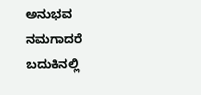ಅನುಭವ ನಮಗಾದರೆ ಬದುಕಿನಲ್ಲಿ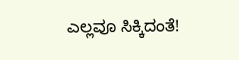ಎಲ್ಲವೂ ಸಿಕ್ಕಿದಂತೆ!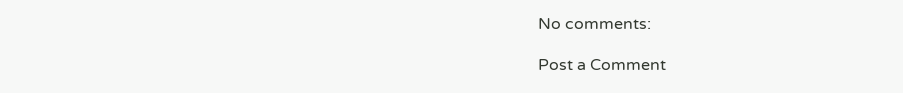No comments:

Post a Comment